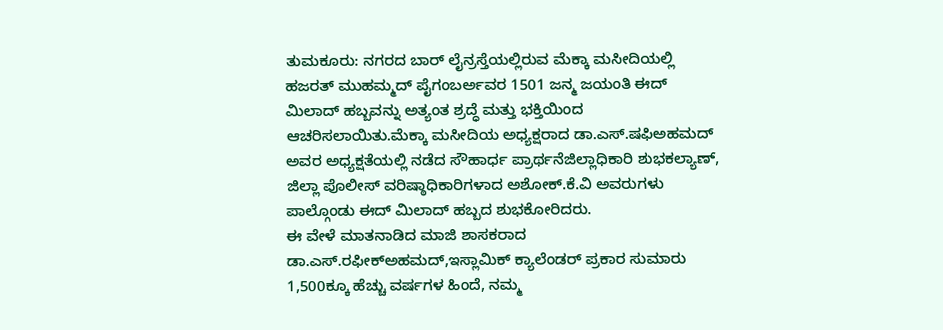ತುಮಕೂರು: ನಗರದ ಬಾರ್ ಲೈನ್ರಸ್ತೆಯಲ್ಲಿರುವ ಮೆಕ್ಕಾ ಮಸೀದಿಯಲ್ಲಿ ಹಜರತ್ ಮುಹಮ್ಮದ್ ಪೈಗಂಬರ್ಅವರ 1501 ಜನ್ಮ ಜಯಂತಿ ಈದ್ ಮಿಲಾದ್ ಹಬ್ಬವನ್ನು ಅತ್ಯಂತ ಶ್ರದ್ಧೆ ಮತ್ತು ಭಕ್ತಿಯಿಂದ ಆಚರಿಸಲಾಯಿತು.ಮೆಕ್ಕಾ ಮಸೀದಿಯ ಅಧ್ಯಕ್ಷರಾದ ಡಾ.ಎಸ್.ಷಫಿಅಹಮದ್ ಅವರ ಅಧ್ಯಕ್ಷತೆಯಲ್ಲಿ ನಡೆದ ಸೌಹಾರ್ಧ ಪ್ರಾರ್ಥನೆಜಿಲ್ಲಾಧಿಕಾರಿ ಶುಭಕಲ್ಯಾಣ್, ಜಿಲ್ಲಾ ಪೊಲೀಸ್ ವರಿಷ್ಠಾಧಿಕಾರಿಗಳಾದ ಅಶೋಕ್.ಕೆ.ವಿ ಅವರುಗಳು ಪಾಲ್ಗೊಂಡು ಈದ್ ಮಿಲಾದ್ ಹಬ್ಬದ ಶುಭಕೋರಿದರು.
ಈ ವೇಳೆ ಮಾತನಾಡಿದ ಮಾಜಿ ಶಾಸಕರಾದ ಡಾ.ಎಸ್.ರಫೀಕ್ಅಹಮದ್,ಇಸ್ಲಾಮಿಕ್ ಕ್ಯಾಲೆಂಡರ್ ಪ್ರಕಾರ ಸುಮಾರು 1,500ಕ್ಕೂ ಹೆಚ್ಚು ವರ್ಷಗಳ ಹಿಂದೆ, ನಮ್ಮ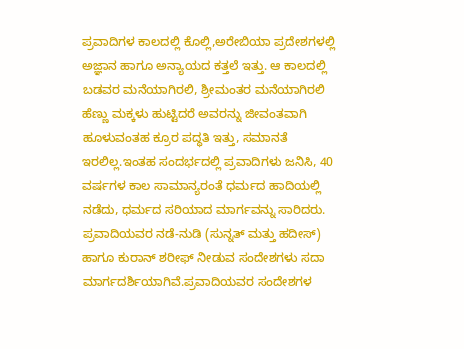ಪ್ರವಾದಿಗಳ ಕಾಲದಲ್ಲಿ ಕೊಲ್ಲಿ,ಅರೇಬಿಯಾ ಪ್ರದೇಶಗಳಲ್ಲಿ ಅಜ್ಞಾನ ಹಾಗೂ ಅನ್ಯಾಯದ ಕತ್ತಲೆ ಇತ್ತು. ಆ ಕಾಲದಲ್ಲಿ ಬಡವರ ಮನೆಯಾಗಿರಲಿ, ಶ್ರೀಮಂತರ ಮನೆಯಾಗಿರಲಿ ಹೆಣ್ಣು ಮಕ್ಕಳು ಹುಟ್ಟಿದರೆ ಅವರನ್ನು ಜೀವಂತವಾಗಿ ಹೂಳುವಂತಹ ಕ್ರೂರ ಪದ್ಧತಿ ಇತ್ತು, ಸಮಾನತೆ ಇರಲಿಲ್ಲ.ಇಂತಹ ಸಂದರ್ಭದಲ್ಲಿ ಪ್ರವಾದಿಗಳು ಜನಿಸಿ, 40 ವರ್ಷಗಳ ಕಾಲ ಸಾಮಾನ್ಯರಂತೆ ಧರ್ಮದ ಹಾದಿಯಲ್ಲಿ ನಡೆದು, ಧರ್ಮದ ಸರಿಯಾದ ಮಾರ್ಗವನ್ನು ಸಾರಿದರು. ಪ್ರವಾದಿಯವರ ನಡೆ-ನುಡಿ (ಸುನ್ನತ್ ಮತ್ತು ಹದೀಸ್) ಹಾಗೂ ಕುರಾನ್ ಶರೀಫ್ ನೀಡುವ ಸಂದೇಶಗಳು ಸದಾ ಮಾರ್ಗದರ್ಶಿಯಾಗಿವೆ.ಪ್ರವಾದಿಯವರ ಸಂದೇಶಗಳ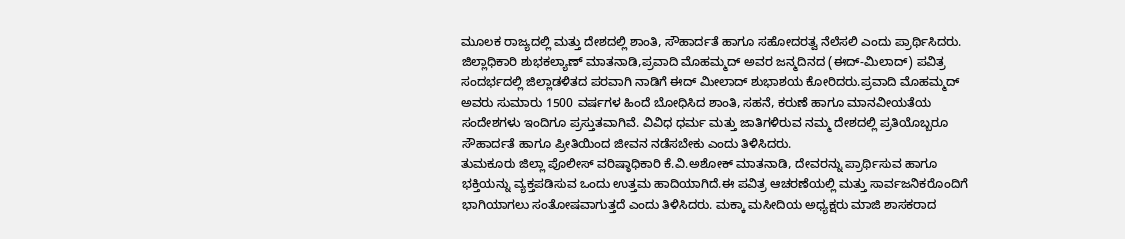ಮೂಲಕ ರಾಜ್ಯದಲ್ಲಿ ಮತ್ತು ದೇಶದಲ್ಲಿ ಶಾಂತಿ, ಸೌಹಾರ್ದತೆ ಹಾಗೂ ಸಹೋದರತ್ವ ನೆಲೆಸಲಿ ಎಂದು ಪ್ರಾರ್ಥಿಸಿದರು.
ಜಿಲ್ಲಾಧಿಕಾರಿ ಶುಭಕಲ್ಯಾಣ್ ಮಾತನಾಡಿ,ಪ್ರವಾದಿ ಮೊಹಮ್ಮದ್ ಅವರ ಜನ್ಮದಿನದ (ಈದ್-ಮಿಲಾದ್) ಪವಿತ್ರ ಸಂದರ್ಭದಲ್ಲಿ ಜಿಲ್ಲಾಡಳಿತದ ಪರವಾಗಿ ನಾಡಿಗೆ ಈದ್ ಮೀಲಾದ್ ಶುಭಾಶಯ ಕೋರಿದರು.ಪ್ರವಾದಿ ಮೊಹಮ್ಮದ್ ಅವರು ಸುಮಾರು 1500 ವರ್ಷಗಳ ಹಿಂದೆ ಬೋಧಿಸಿದ ಶಾಂತಿ, ಸಹನೆ, ಕರುಣೆ ಹಾಗೂ ಮಾನವೀಯತೆಯ ಸಂದೇಶಗಳು ಇಂದಿಗೂ ಪ್ರಸ್ತುತವಾಗಿವೆ. ವಿವಿಧ ಧರ್ಮ ಮತ್ತು ಜಾತಿಗಳಿರುವ ನಮ್ಮ ದೇಶದಲ್ಲಿ ಪ್ರತಿಯೊಬ್ಬರೂ ಸೌಹಾರ್ದತೆ ಹಾಗೂ ಪ್ರೀತಿಯಿಂದ ಜೀವನ ನಡೆಸಬೇಕು ಎಂದು ತಿಳಿಸಿದರು.
ತುಮಕೂರು ಜಿಲ್ಲಾ ಪೊಲೀಸ್ ವರಿಷ್ಠಾಧಿಕಾರಿ ಕೆ.ವಿ.ಅಶೋಕ್ ಮಾತನಾಡಿ, ದೇವರನ್ನು ಪ್ರಾರ್ಥಿಸುವ ಹಾಗೂ ಭಕ್ತಿಯನ್ನು ವ್ಯಕ್ತಪಡಿಸುವ ಒಂದು ಉತ್ತಮ ಹಾದಿಯಾಗಿದೆ.ಈ ಪವಿತ್ರ ಆಚರಣೆಯಲ್ಲಿ ಮತ್ತು ಸಾರ್ವಜನಿಕರೊಂದಿಗೆ ಭಾಗಿಯಾಗಲು ಸಂತೋಷವಾಗುತ್ತದೆ ಎಂದು ತಿಳಿಸಿದರು. ಮಕ್ಕಾ ಮಸೀದಿಯ ಅಧ್ಯಕ್ಷರು ಮಾಜಿ ಶಾಸಕರಾದ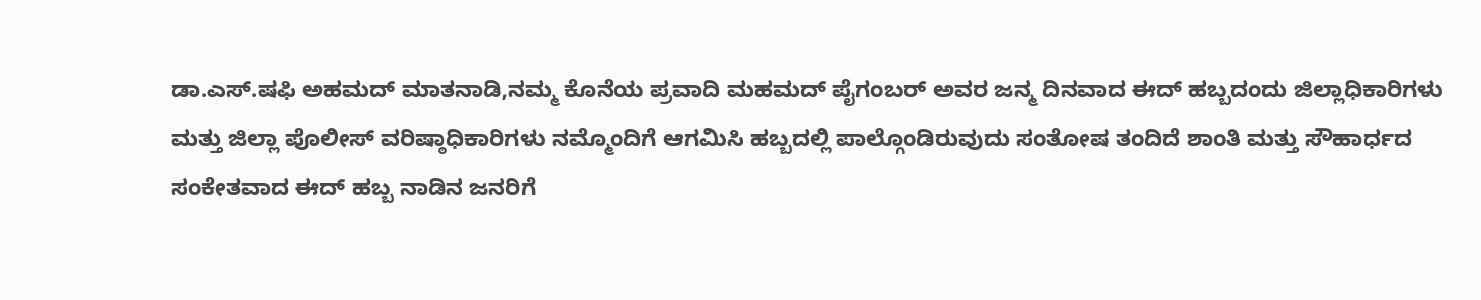ಡಾ.ಎಸ್.ಷಫಿ ಅಹಮದ್ ಮಾತನಾಡಿ,ನಮ್ಮ ಕೊನೆಯ ಪ್ರವಾದಿ ಮಹಮದ್ ಪೈಗಂಬರ್ ಅವರ ಜನ್ಮ ದಿನವಾದ ಈದ್ ಹಬ್ಬದಂದು ಜಿಲ್ಲಾಧಿಕಾರಿಗಳು ಮತ್ತು ಜಿಲ್ಲಾ ಪೊಲೀಸ್ ವರಿಷ್ಠಾಧಿಕಾರಿಗಳು ನಮ್ಮೊಂದಿಗೆ ಆಗಮಿಸಿ ಹಬ್ಬದಲ್ಲಿ ಪಾಲ್ಗೊಂಡಿರುವುದು ಸಂತೋಷ ತಂದಿದೆ ಶಾಂತಿ ಮತ್ತು ಸೌಹಾರ್ಧದ ಸಂಕೇತವಾದ ಈದ್ ಹಬ್ಬ ನಾಡಿನ ಜನರಿಗೆ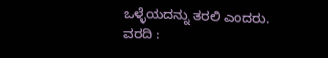ಒಳ್ಳೆಯದನ್ನು ತರಲಿ ಎಂದರು.
ವರದಿ :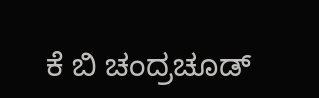ಕೆ ಬಿ ಚಂದ್ರಚೂಡ್